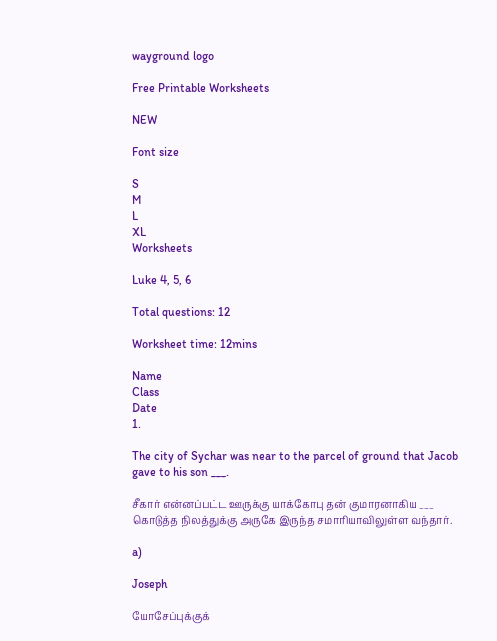wayground logo

Free Printable Worksheets

NEW

Font size

S
M
L
XL
Worksheets

Luke 4, 5, 6

Total questions: 12

Worksheet time: 12mins

Name
Class
Date
1.

The city of Sychar was near to the parcel of ground that Jacob gave to his son ___.

சீகார் என்னப்பட்ட ஊருக்கு யாக்கோபு தன் குமாரனாகிய ___ கொடுத்த நிலத்துக்கு அருகே இருந்த சமாரியாவிலுள்ள வந்தார்.

a)

Joseph

யோசேப்புக்குக்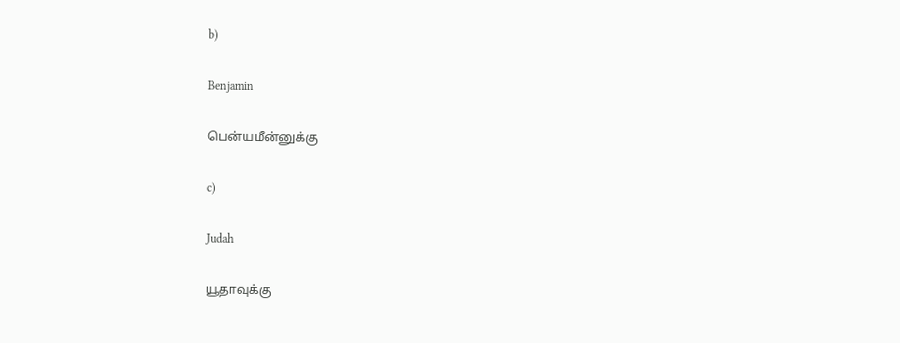b)

Benjamin

பென்யமீன்னுக்கு

c)

Judah

யூதாவுக்கு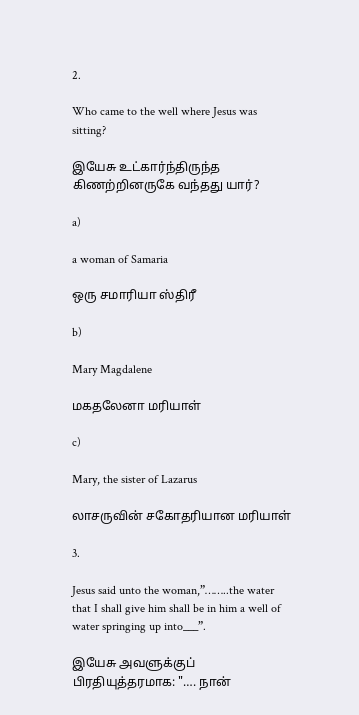2.

Who came to the well where Jesus was sitting?

இயேசு உட்கார்ந்திருந்த கிணற்றினருகே வந்தது யார்?

a)

a woman of Samaria

ஒரு சமாரியா ஸ்திரீ

b)

Mary Magdalene

மகதலேனா மரியாள்

c)

Mary, the sister of Lazarus

லாசருவின் சகோதரியான மரியாள்

3.

Jesus said unto the woman,”……..the water that I shall give him shall be in him a well of water springing up into___”.

இயேசு அவளுக்குப் பிரதியுத்தரமாக: "…. நான்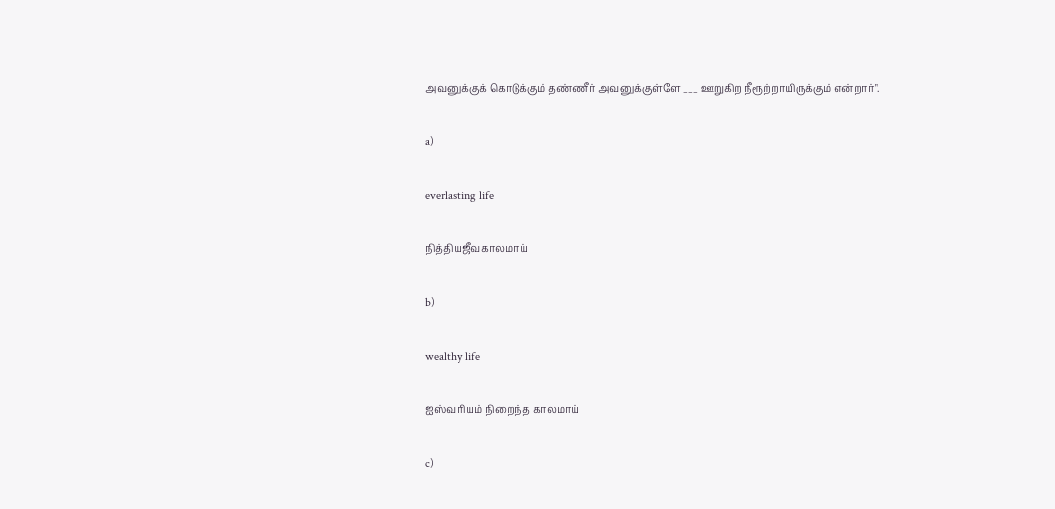அவனுக்குக் கொடுக்கும் தண்ணீர் அவனுக்குள்ளே ___ ஊறுகிற நீரூற்றாயிருக்கும் என்றார்".

a)

everlasting life

நித்தியஜீவகாலமாய்

b)

wealthy life

ஐஸ்வரியம் நிறைந்த காலமாய்

c)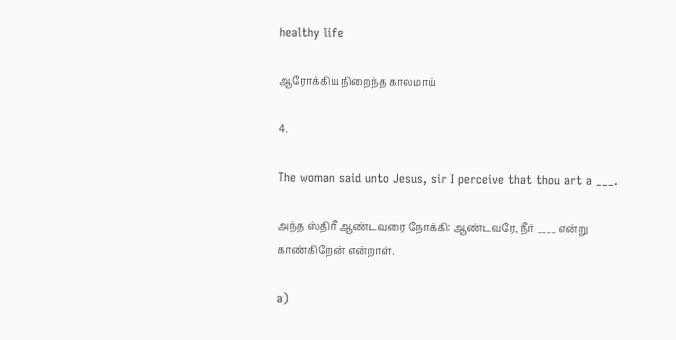healthy life

ஆரோக்கிய நிறைந்த காலமாய்

4.

The woman said unto Jesus, sir I perceive that thou art a ___.

அந்த ஸ்திரீ ஆண்டவரை நோக்கி: ஆண்டவரே, நீர் ____ என்று காண்கிறேன் என்றாள்.

a)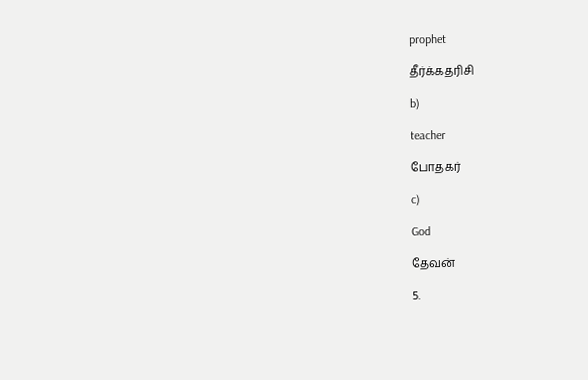prophet

தீர்க்கதரிசி

b)

teacher

போதகர்

c)

God

தேவன்

5.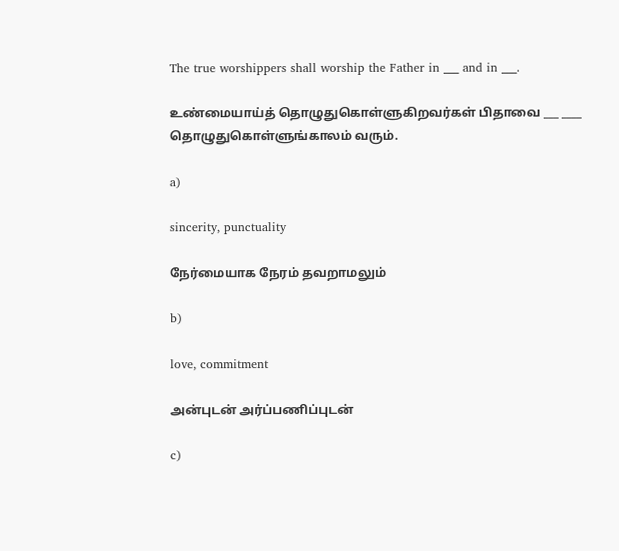The true worshippers shall worship the Father in ___ and in ___.

உண்மையாய்த் தொழுதுகொள்ளுகிறவர்கள் பிதாவை ___ ____ தொழுதுகொள்ளுங்காலம் வரும்.

a)

sincerity, punctuality

நேர்மையாக நேரம் தவறாமலும்

b)

love, commitment

அன்புடன் அர்ப்பணிப்புடன்

c)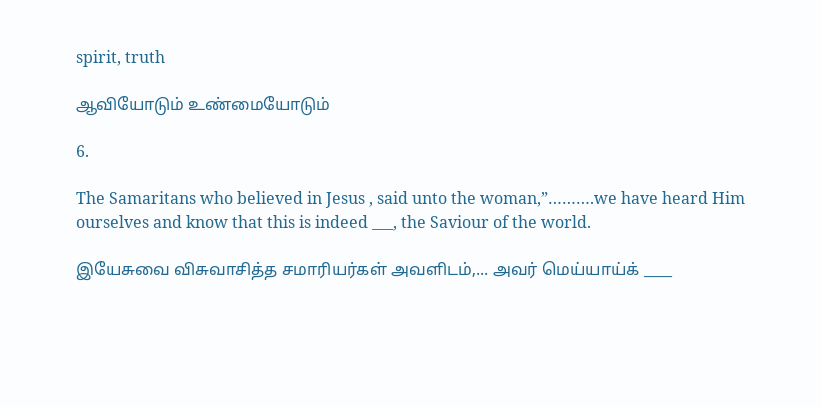spirit, truth

ஆவியோடும் உண்மையோடும்

6.

The Samaritans who believed in Jesus , said unto the woman,”……….we have heard Him ourselves and know that this is indeed ___, the Saviour of the world.

இயேசுவை விசுவாசித்த சமாரியர்கள் அவளிடம்,... அவர் மெய்யாய்க் ____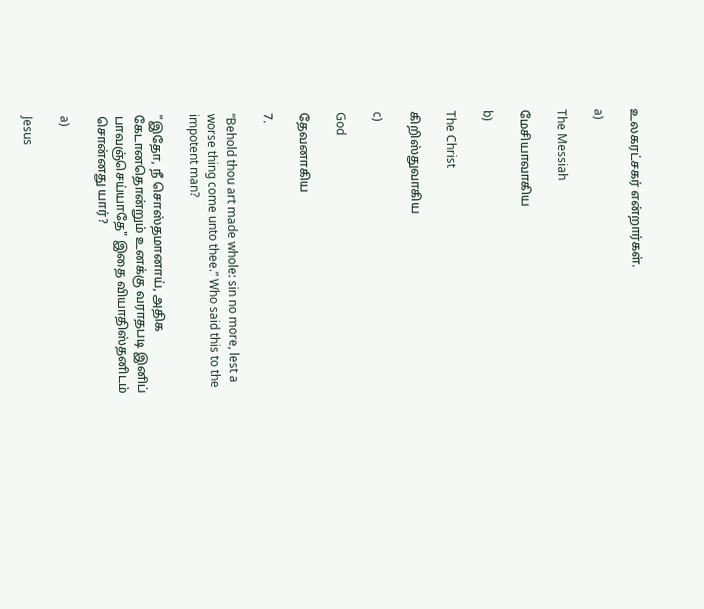உலகரட்சகர் என்றார்கள்.

a)

The Messiah

மேசியாவாகிய

b)

The Christ

கிறிஸ்துவாகிய

c)

God

தேவனாகிய

7.

“Behold thou art made whole: sin no more, lest a worse thing come unto thee.” Who said this to the impotent man?

"இதோ, நீ சொஸ்தமானாய், அதிக கேடானதொன்றும் உனக்கு வராதபடி இனிப் பாவஞ்செய்யாதே" இதை வியாதிஸ்தனிடம் சொன்னது யார்?

a)

Jesus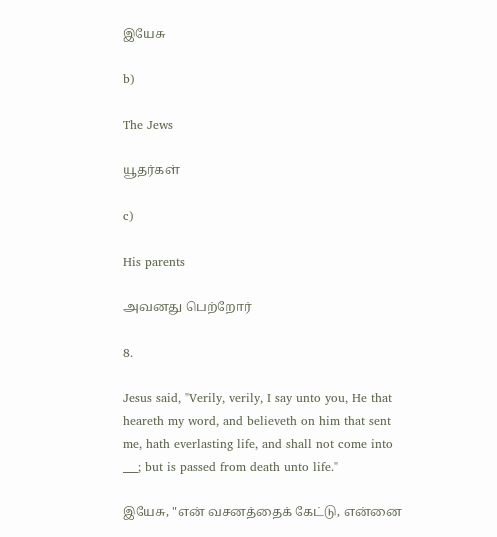இயேசு

b)

The Jews

யூதர்கள்

c)

His parents

அவனது பெற்றோர்

8.

Jesus said, "Verily, verily, I say unto you, He that heareth my word, and believeth on him that sent me, hath everlasting life, and shall not come into ___; but is passed from death unto life."

இயேசு, "என் வசனத்தைக் கேட்டு, என்னை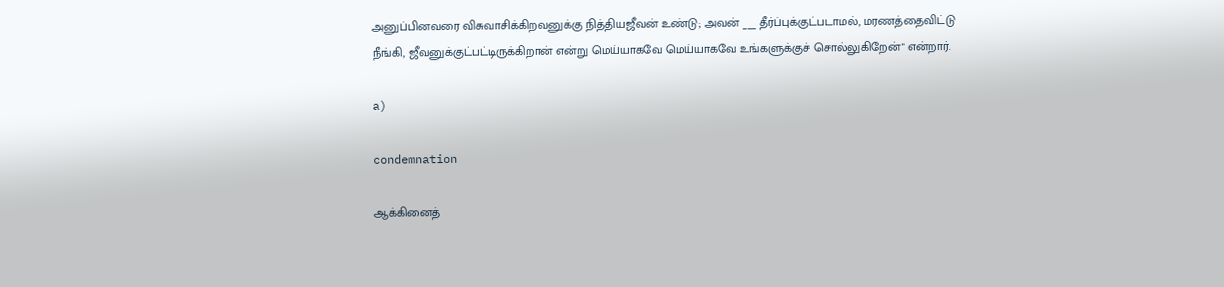அனுப்பினவரை விசுவாசிக்கிறவனுக்கு நித்தியஜீவன் உண்டு; அவன் ___ தீர்ப்புக்குட்படாமல், மரணத்தைவிட்டு நீங்கி, ஜீவனுக்குட்பட்டிருக்கிறான் என்று மெய்யாகவே மெய்யாகவே உங்களுக்குச் சொல்லுகிறேன்" என்றார்.

a)

condemnation

ஆக்கினைத்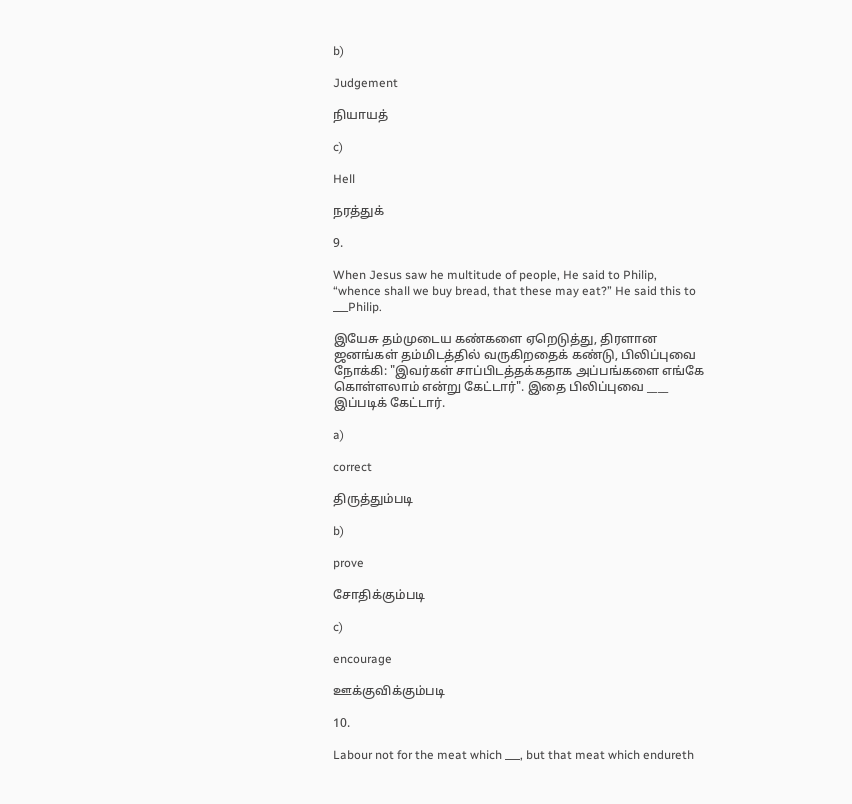b)

Judgement

நியாயத்

c)

Hell

நரத்துக்

9.

When Jesus saw he multitude of people, He said to Philip, “whence shall we buy bread, that these may eat?” He said this to ___Philip.

இயேசு தம்முடைய கண்களை ஏறெடுத்து, திரளான ஜனங்கள் தம்மிடத்தில் வருகிறதைக் கண்டு, பிலிப்புவை நோக்கி: "இவர்கள் சாப்பிடத்தக்கதாக அப்பங்களை எங்கே கொள்ளலாம் என்று கேட்டார்". இதை பிலிப்புவை ____ இப்படிக் கேட்டார்.

a)

correct

திருத்தும்படி

b)

prove

சோதிக்கும்படி

c)

encourage

ஊக்குவிக்கும்படி

10.

Labour not for the meat which ___, but that meat which endureth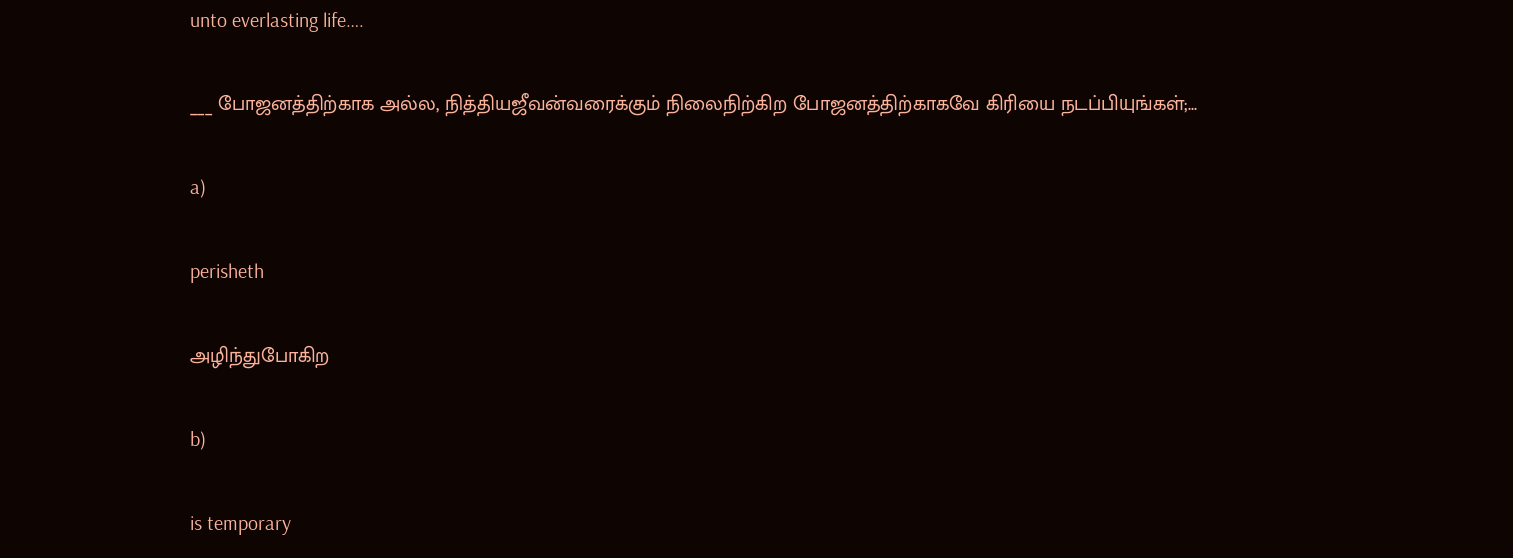unto everlasting life….

___ போஜனத்திற்காக அல்ல, நித்தியஜீவன்வரைக்கும் நிலைநிற்கிற போஜனத்திற்காகவே கிரியை நடப்பியுங்கள்;...

a)

perisheth

அழிந்துபோகிற

b)

is temporary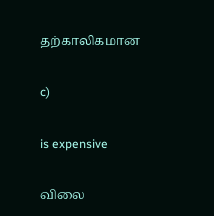தற்காலிகமான

c)

is expensive

விலை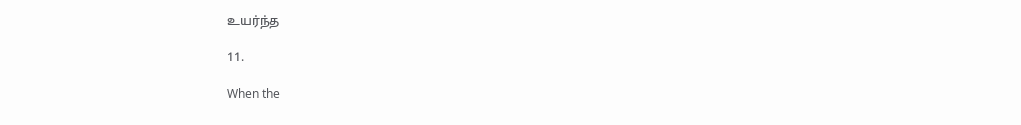உயர்ந்த

11.

When the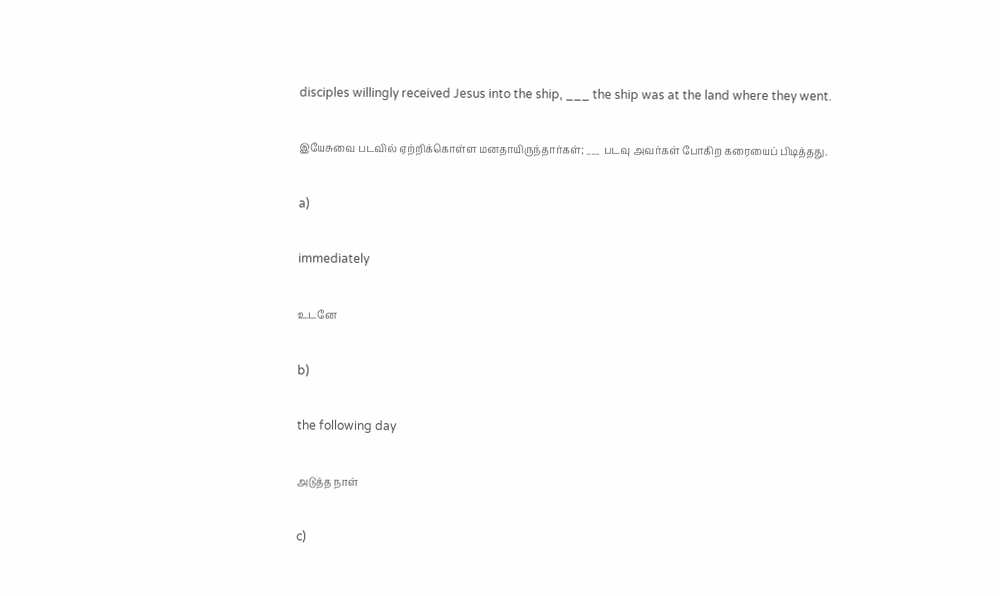disciples willingly received Jesus into the ship, ___ the ship was at the land where they went.

இயேசுவை படவில் ஏற்றிக்கொள்ள மனதாயிருந்தார்கள்; ___ படவு அவர்கள் போகிற கரையைப் பிடித்தது.

a)

immediately

உடனே

b)

the following day

அடுத்த நாள்

c)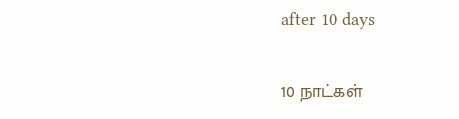after 10 days

10 நாட்கள்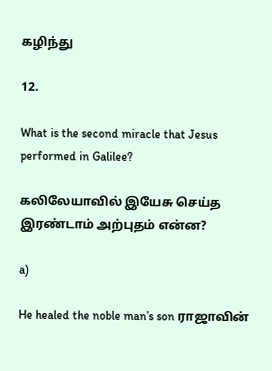கழிந்து

12.

What is the second miracle that Jesus performed in Galilee?

கலிலேயாவில் இயேசு செய்த இரண்டாம் அற்புதம் என்ன?

a)

He healed the noble man’s son ராஜாவின்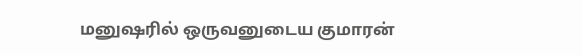மனுஷரில் ஒருவனுடைய குமாரன்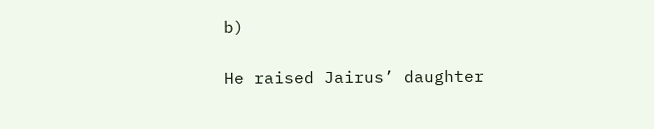b)

He raised Jairus’ daughter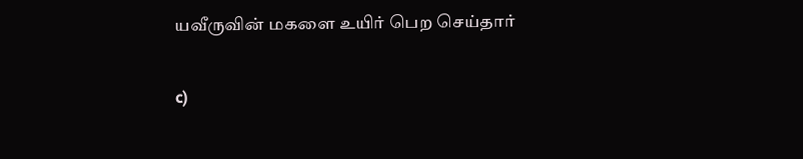யவீருவின் மகளை உயிர் பெற செய்தார்

c)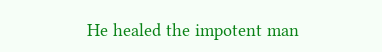He healed the impotent man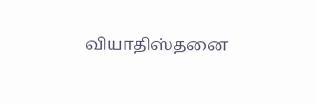வியாதிஸ்தனை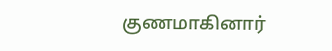குணமாகினார்